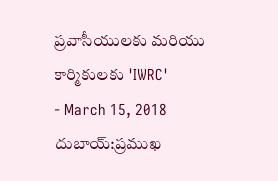ప్రవాసీయులకు మరియు కార్మికులకు 'IWRC'
- March 15, 2018
దుబాయ్:ప్రముఖ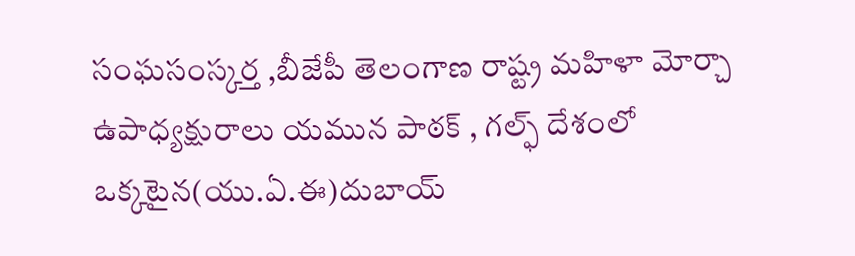సంఘసంస్కర్త ,బీజేపీ తెలంగాణ రాష్ట్ర మహిళా మోర్చా ఉపాధ్యక్షురాలు యమున పాఠక్ , గల్ఫ్ దేశంలో ఒక్కటైన(యు.ఏ.ఈ)దుబాయ్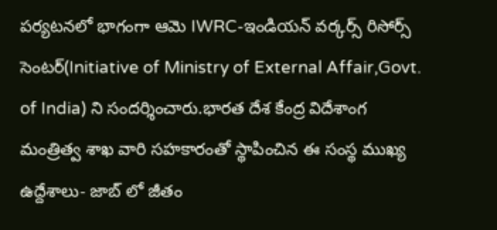పర్యటనలో భాగంగా ఆమె IWRC-ఇండియన్ వర్కర్స్ రిసోర్స్ సెంటర్(Initiative of Ministry of External Affair,Govt. of India) ని సందర్శించారు.భారత దేశ కేంద్ర విదేశాంగ మంత్రిత్వ శాఖ వారి సహకారంతో స్థాపించిన ఈ సంస్థ ముఖ్య ఉద్దేశాలు- జాబ్ లో జీతం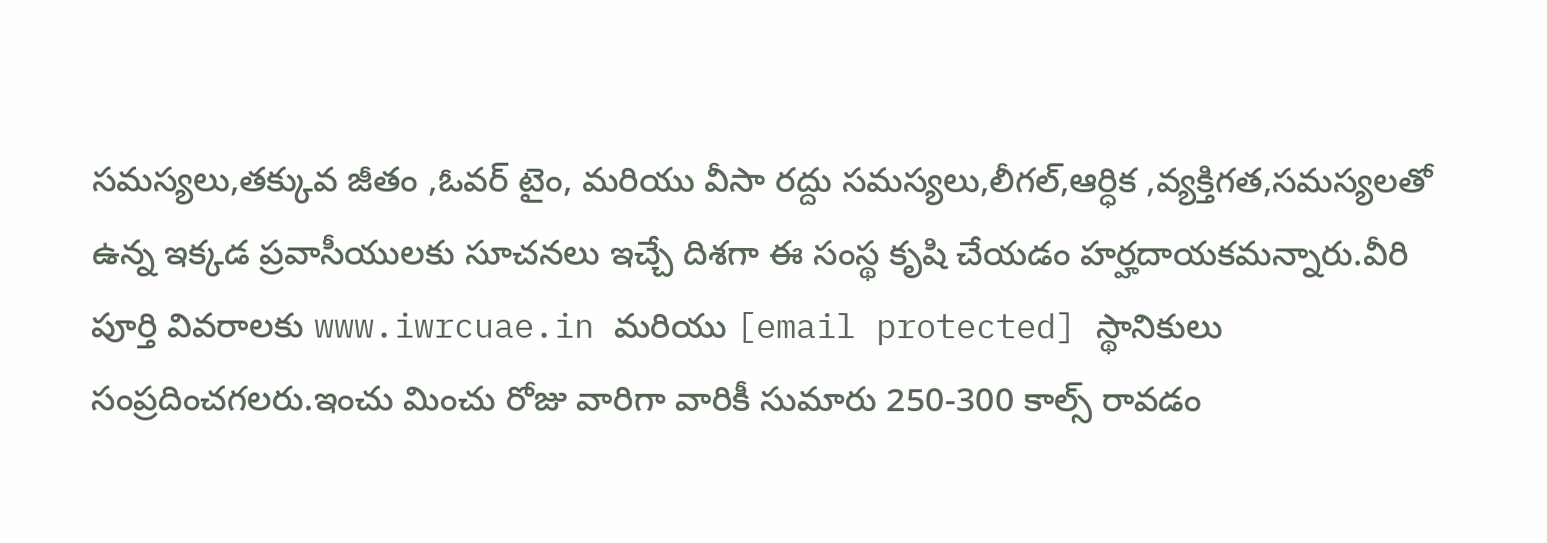సమస్యలు,తక్కువ జీతం ,ఓవర్ టైం, మరియు వీసా రద్దు సమస్యలు,లీగల్,ఆర్ధిక ,వ్యక్తిగత,సమస్యలతో ఉన్న ఇక్కడ ప్రవాసీయులకు సూచనలు ఇచ్చే దిశగా ఈ సంస్థ కృషి చేయడం హర్హదాయకమన్నారు.వీరి పూర్తి వివరాలకు www.iwrcuae.in మరియు [email protected] స్థానికులు సంప్రదించగలరు.ఇంచు మించు రోజు వారిగా వారికీ సుమారు 250-300 కాల్స్ రావడం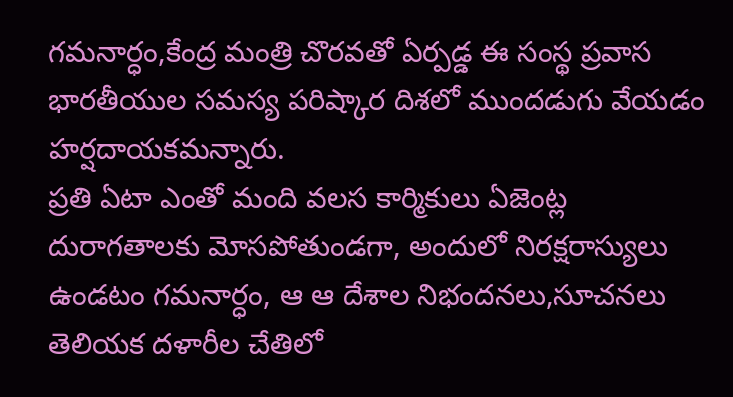గమనార్ధం,కేంద్ర మంత్రి చొరవతో ఏర్పడ్డ ఈ సంస్థ ప్రవాస భారతీయుల సమస్య పరిష్కార దిశలో ముందడుగు వేయడం హర్షదాయకమన్నారు.
ప్రతి ఏటా ఎంతో మంది వలస కార్మికులు ఏజెంట్ల దురాగతాలకు మోసపోతుండగా, అందులో నిరక్షరాస్యులు ఉండటం గమనార్ధం, ఆ ఆ దేశాల నిభందనలు,సూచనలు తెలియక దళారీల చేతిలో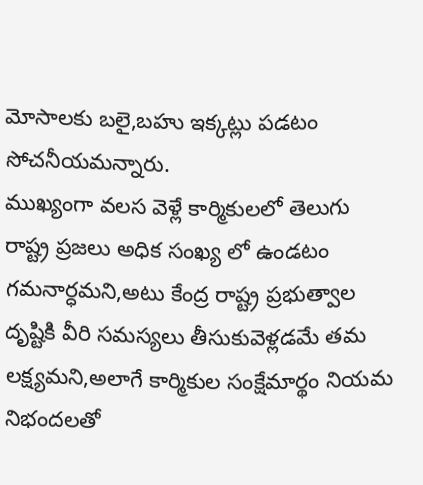మోసాలకు బలై,బహు ఇక్కట్లు పడటం సోచనీయమన్నారు.
ముఖ్యంగా వలస వెళ్లే కార్మికులలో తెలుగు రాష్ట్ర ప్రజలు అధిక సంఖ్య లో ఉండటం గమనార్ధమని,అటు కేంద్ర రాష్ట్ర ప్రభుత్వాల దృష్టికి వీరి సమస్యలు తీసుకువెళ్లడమే తమ లక్ష్యమని,అలాగే కార్మికుల సంక్షేమార్థం నియమ నిభందలతో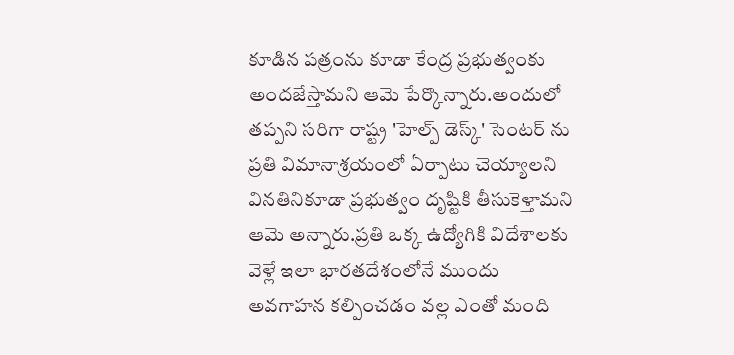కూడిన పత్రంను కూడా కేంద్ర ప్రభుత్వంకు అందజేస్తామని ఆమె పేర్కొన్నారు.అందులో తప్పని సరిగా రాష్ట్ర 'హెల్ప్ డెస్క్' సెంటర్ ను ప్రతి విమానాశ్రయంలో ఏర్పాటు చెయ్యాలని వినతినికూడా ప్రభుత్వం దృష్టికి తీసుకెళ్తామని ఆమె అన్నారు.ప్రతి ఒక్క ఉద్యోగికి విదేశాలకు వెళ్లే ఇలా భారతదేశంలోనే ముందు అవగాహన కల్పించడం వల్ల ఎంతో మంది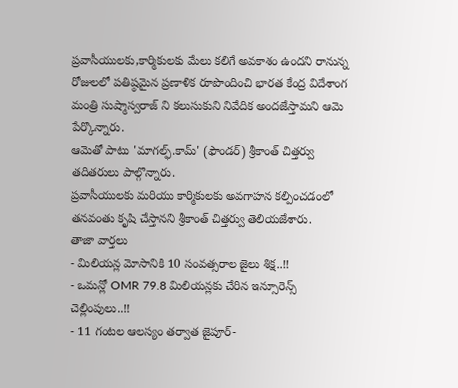ప్రవాసీయులకు,కార్మికులకు మేలు కలిగే అవకాశం ఉందని రానున్న రోజులలో పతిష్ఠమైన ప్రణాళిక రూపొందించి భారత కేంద్ర విదేశాంగ మంత్రి సుష్మాస్వరాజ్ ని కలుసుకుని నివేదిక అందజేస్తామని ఆమె పేర్కొన్నారు.
ఆమెతో పాటు 'మాగల్ఫ్.కామ్' (ఫౌండర్) శ్రీకాంత్ చిత్తర్వు తదితరులు పాల్గొన్నారు.
ప్రవాసీయులకు మరియు కార్మికులకు అవగాహన కల్పించడంలో తనవంతు కృషి చేస్తానని శ్రీకాంత్ చిత్తర్వు తెలియజేశారు.
తాజా వార్తలు
- మిలియన్ల మోసానికి 10 సంవత్సరాల జైలు శిక్ష..!!
- ఒమన్లో OMR 79.8 మిలియన్లకు చేరిన ఇన్సూరెన్స్ చెల్లింపులు..!!
- 11 గంటల ఆలస్యం తర్వాత జైపూర్-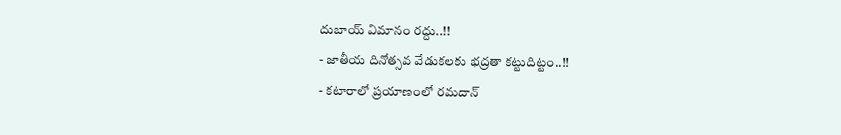దుబాయ్ విమానం రద్దు..!!
- జాతీయ దినోత్సవ వేడుకలకు భద్రతా కట్టుదిట్టం..!!
- కటారాలో ప్రయాణంలో రమదాన్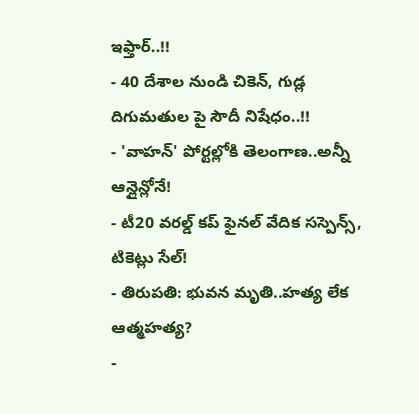ఇఫ్తార్..!!
- 40 దేశాల నుండి చికెన్, గుడ్ల దిగుమతుల పై సౌదీ నిషేధం..!!
- 'వాహన్' పోర్టల్లోకి తెలంగాణ..అన్నీ ఆన్లైన్లోనే!
- టీ20 వరల్డ్ కప్ ఫైనల్ వేదిక సస్పెన్స్, టికెట్లు సేల్!
- తిరుపతి: భువన మృతి..హత్య లేక ఆత్మహత్య?
-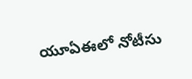యూఏఈలో నోటీసు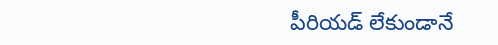పీరియడ్ లేకుండానే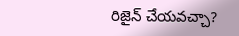రిజైన్ చేయవచ్చా?